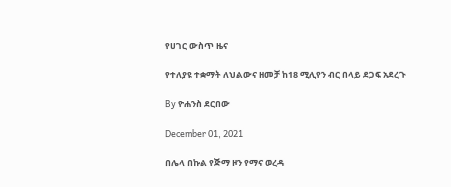የሀገር ውስጥ ዜና

የተለያዩ ተቋማት ለህልውና ዘመቻ ከ18 ሚሊየን ብር በላይ ደጋፍ አደረጉ

By ዮሐንስ ደርበው

December 01, 2021

በሌላ በኩል የጅማ ዞን የማና ወረዳ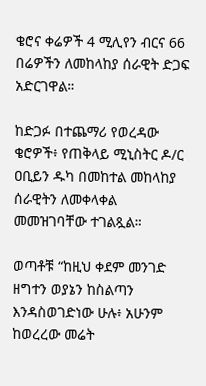ቄሮና ቀሬዎች 4 ሚሊየን ብርና 66 በሬዎችን ለመከላከያ ሰራዊት ድጋፍ አድርገዋል።

ከድጋፉ በተጨማሪ የወረዳው ቄሮዎች፥ የጠቅላይ ሚኒስትር ዶ/ር ዐቢይን ዱካ በመከተል መከላከያ ሰራዊትን ለመቀላቀል መመዝገባቸው ተገልጿል።

ወጣቶቹ “ከዚህ ቀደም መንገድ ዘግተን ወያኔን ከስልጣን እንዳስወገድነው ሁሉ፥ አሁንም ከወረረው መሬት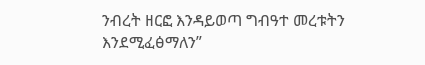ንብረት ዘርፎ እንዳይወጣ ግብዓተ መረቱትን እንደሚፈፅማለን”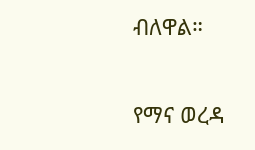ብለዋል።

የማና ወረዳ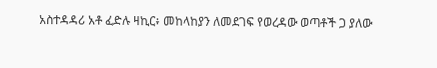አስተዳዳሪ አቶ ፈድሉ ዛኪር፥ መከላከያን ለመደገፍ የወረዳው ወጣቶች ጋ ያለው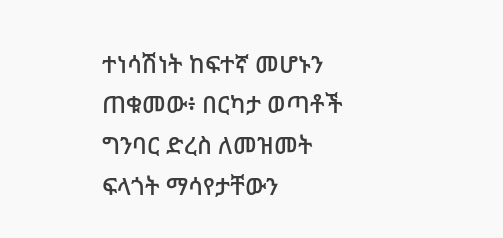ተነሳሽነት ከፍተኛ መሆኑን ጠቁመው፥ በርካታ ወጣቶች ግንባር ድረስ ለመዝመት ፍላጎት ማሳየታቸውን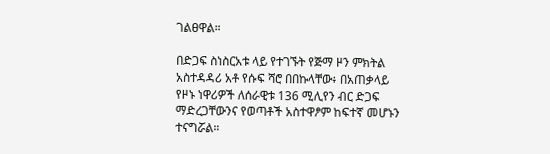ገልፀዋል።

በድጋፍ ስነስርአቱ ላይ የተገኙት የጅማ ዞን ምክትል አስተዳዳሪ አቶ የሱፍ ሻሮ በበኩላቸው፥ በአጠቃላይ የዞኑ ነዋሪዎች ለሰራዊቱ 136 ሚሊየን ብር ድጋፍ ማድረጋቸውንና የወጣቶች አስተዋፆም ከፍተኛ መሆኑን ተናግሯል።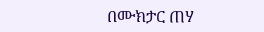በሙክታር ጠሃ